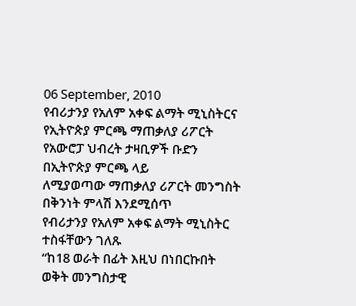06 September, 2010
የብሪታንያ የአለም አቀፍ ልማት ሚኒስትርና የኢትዮጵያ ምርጫ ማጠቃለያ ሪፖርት
የአውሮፓ ህብረት ታዛቢዎች ቡድን በኢትዮጵያ ምርጫ ላይ
ለሚያወጣው ማጠቃለያ ሪፖርት መንግስት በቅንነት ምላሽ እንደሚሰጥ
የብሪታንያ የአለም አቀፍ ልማት ሚኒስትር ተስፋቸውን ገለጹ
“ከ18 ወራት በፊት እዚህ በነበርኩበት ወቅት መንግስታዊ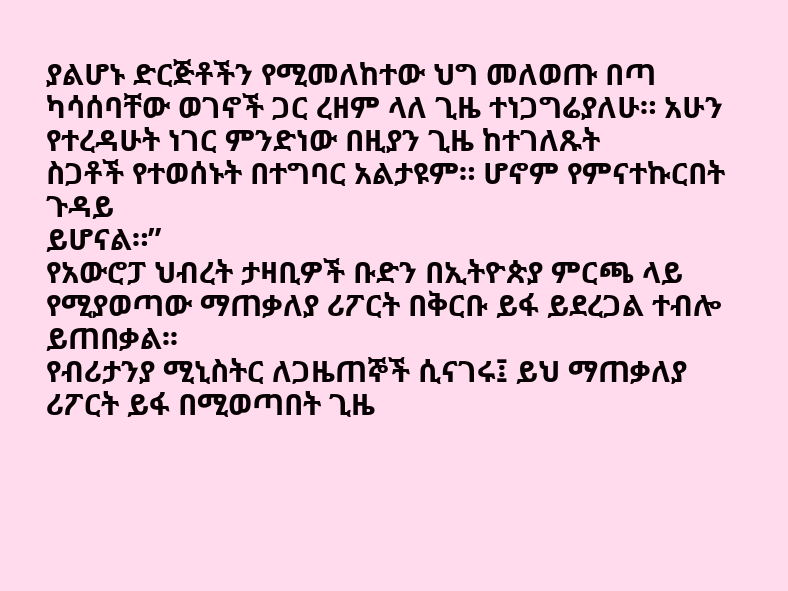ያልሆኑ ድርጅቶችን የሚመለከተው ህግ መለወጡ በጣ ካሳሰባቸው ወገኖች ጋር ረዘም ላለ ጊዜ ተነጋግሬያለሁ። አሁን የተረዳሁት ነገር ምንድነው በዚያን ጊዜ ከተገለጹት
ስጋቶች የተወሰኑት በተግባር አልታዩም። ሆኖም የምናተኩርበት ጉዳይ
ይሆናል።”
የአውሮፓ ህብረት ታዛቢዎች ቡድን በኢትዮጵያ ምርጫ ላይ የሚያወጣው ማጠቃለያ ሪፖርት በቅርቡ ይፋ ይደረጋል ተብሎ ይጠበቃል፡፡
የብሪታንያ ሚኒስትር ለጋዜጠኞች ሲናገሩ፤ ይህ ማጠቃለያ ሪፖርት ይፋ በሚወጣበት ጊዜ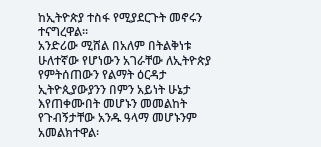ከኢትዮጵያ ተስፋ የሚያደርጉት መኖሩን ተናግረዋል።
አንድሪው ሚሸል በአለም በትልቅነቱ ሁለተኛው የሆነውን አገራቸው ለኢትዮጵያ የምትሰጠውን የልማት ዕርዳታ ኢትዮጲያውያንን በምን አይነት ሁኔታ እየጠቀሙበት መሆኑን መመልከት የጉብኝታቸው አንዱ ዓላማ መሆኑንም አመልክተዋል፡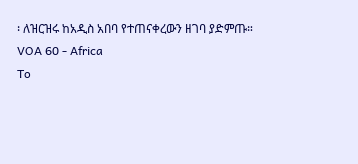፡ ለዝርዝሩ ከአዲስ አበባ የተጠናቀረውን ዘገባ ያድምጡ።
VOA 60 - Africa
To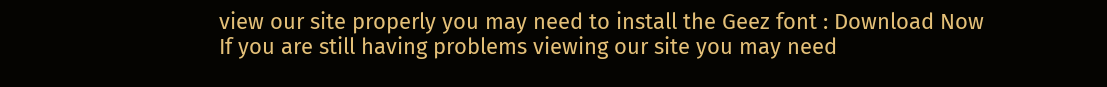view our site properly you may need to install the Geez font : Download Now
If you are still having problems viewing our site you may need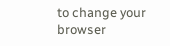to change your browser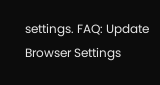settings. FAQ: Update Browser Settings